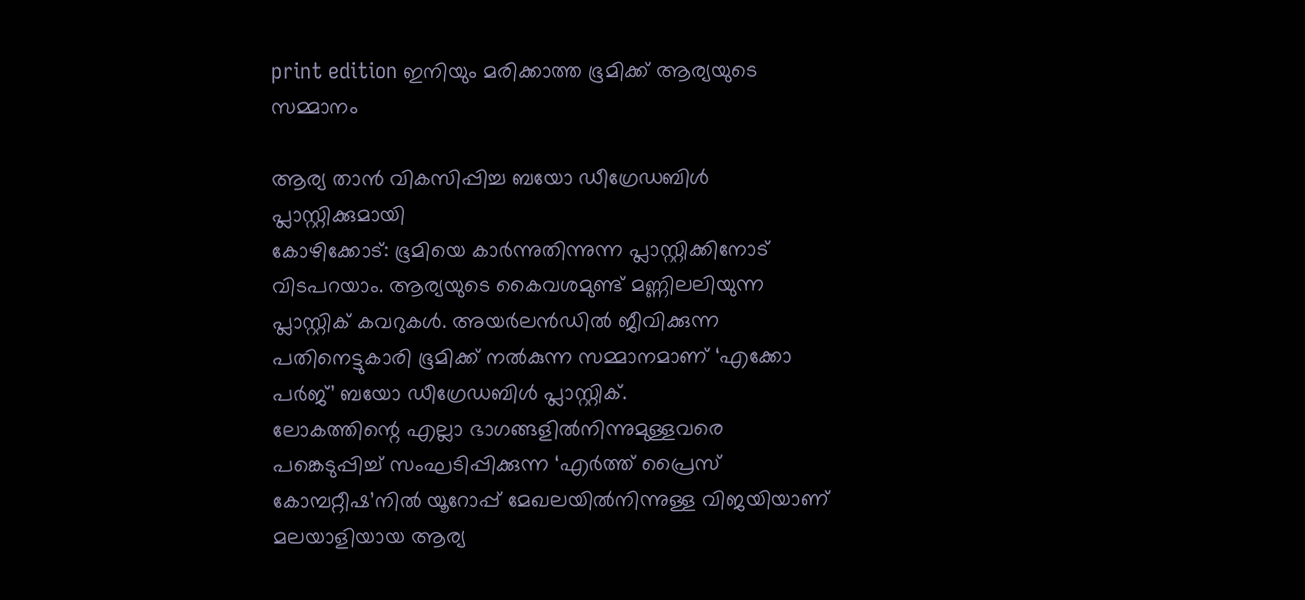print edition ഇനിയും മരിക്കാത്ത ഭൂമിക്ക് ആര്യയുടെ സമ്മാനം

ആര്യ താൻ വികസിപ്പിച്ച ബയോ ഡീഗ്രേഡബിൾ പ്ലാസ്റ്റിക്കുമായി
കോഴിക്കോട്: ഭൂമിയെ കാർന്നുതിന്നുന്ന പ്ലാസ്റ്റിക്കിനോട് വിടപറയാം. ആര്യയുടെ കൈവശമുണ്ട് മണ്ണിലലിയുന്ന പ്ലാസ്റ്റിക് കവറുകൾ. അയർലൻഡിൽ ജീവിക്കുന്ന പതിനെട്ടുകാരി ഭൂമിക്ക് നൽകുന്ന സമ്മാനമാണ് ‘എക്കോ പർജ്’ ബയോ ഡീഗ്രേഡബിൾ പ്ലാസ്റ്റിക്.
ലോകത്തിന്റെ എല്ലാ ഭാഗങ്ങളിൽനിന്നുമുള്ളവരെ പങ്കെടുപ്പിച്ച് സംഘടിപ്പിക്കുന്ന ‘എർത്ത് പ്രൈസ് കോമ്പറ്റീഷ’നിൽ യൂറോപ്പ് മേഖലയിൽനിന്നുള്ള വിജയിയാണ് മലയാളിയായ ആര്യ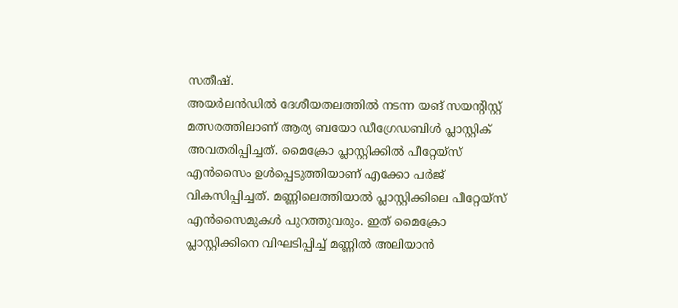സതീഷ്.
അയർലൻഡിൽ ദേശീയതലത്തിൽ നടന്ന യങ് സയന്റിസ്റ്റ് മത്സരത്തിലാണ് ആര്യ ബയോ ഡീഗ്രേഡബിൾ പ്ലാസ്റ്റിക് അവതരിപ്പിച്ചത്. മൈക്രോ പ്ലാസ്റ്റിക്കിൽ പീറ്റേയ്സ് എൻസൈം ഉൾപ്പെടുത്തിയാണ് എക്കോ പർജ് വികസിപ്പിച്ചത്. മണ്ണിലെത്തിയാൽ പ്ലാസ്റ്റിക്കിലെ പീറ്റേയ്സ് എൻസൈമുകൾ പുറത്തുവരും. ഇത് മൈക്രോ പ്ലാസ്റ്റിക്കിനെ വിഘടിപ്പിച്ച് മണ്ണിൽ അലിയാൻ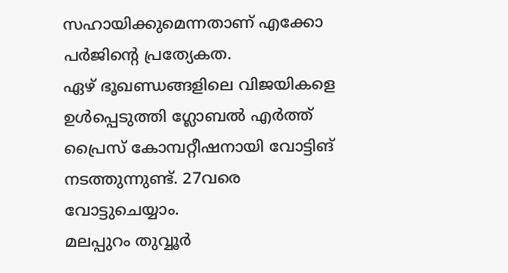സഹായിക്കുമെന്നതാണ് എക്കോ പർജിന്റെ പ്രത്യേകത.
ഏഴ് ഭൂഖണ്ഡങ്ങളിലെ വിജയികളെ ഉൾപ്പെടുത്തി ഗ്ലോബൽ എർത്ത് പ്രൈസ് കോമ്പറ്റീഷനായി വോട്ടിങ് നടത്തുന്നുണ്ട്. 27വരെ വോട്ടുചെയ്യാം.
മലപ്പുറം തുവ്വൂർ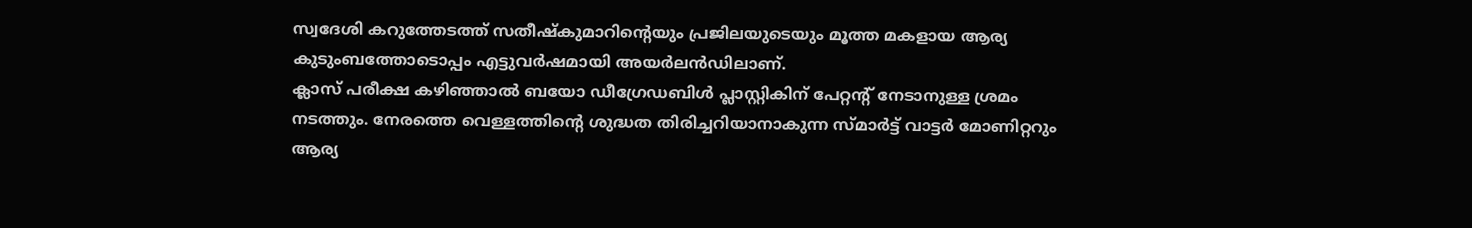സ്വദേശി കറുത്തേടത്ത് സതീഷ്കുമാറിന്റെയും പ്രജിലയുടെയും മൂത്ത മകളായ ആര്യ കുടുംബത്തോടൊപ്പം എട്ടുവർഷമായി അയർലൻഡിലാണ്.
ക്ലാസ് പരീക്ഷ കഴിഞ്ഞാൽ ബയോ ഡീഗ്രേഡബിൾ പ്ലാസ്റ്റികിന് പേറ്റന്റ് നേടാനുള്ള ശ്രമം നടത്തും. നേരത്തെ വെള്ളത്തിന്റെ ശുദ്ധത തിരിച്ചറിയാനാകുന്ന സ്മാർട്ട് വാട്ടർ മോണിറ്ററും ആര്യ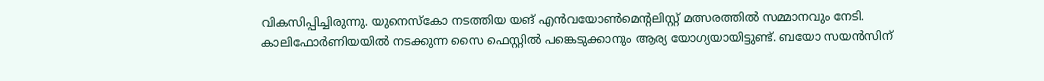വികസിപ്പിച്ചിരുന്നു. യുനെസ്കോ നടത്തിയ യങ് എൻവയോൺമെന്റലിസ്റ്റ് മത്സരത്തിൽ സമ്മാനവും നേടി.
കാലിഫോർണിയയിൽ നടക്കുന്ന സൈ ഫെസ്റ്റിൽ പങ്കെടുക്കാനും ആര്യ യോഗ്യയായിട്ടുണ്ട്. ബയോ സയൻസിന്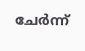ചേർന്ന്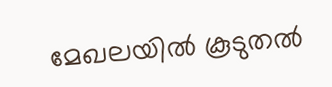മേഖലയിൽ കൂടുതൽ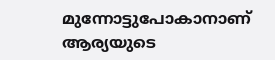മുന്നോട്ടുപോകാനാണ് ആര്യയുടെ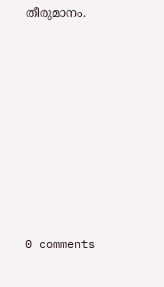തീരുമാനം.










0 comments